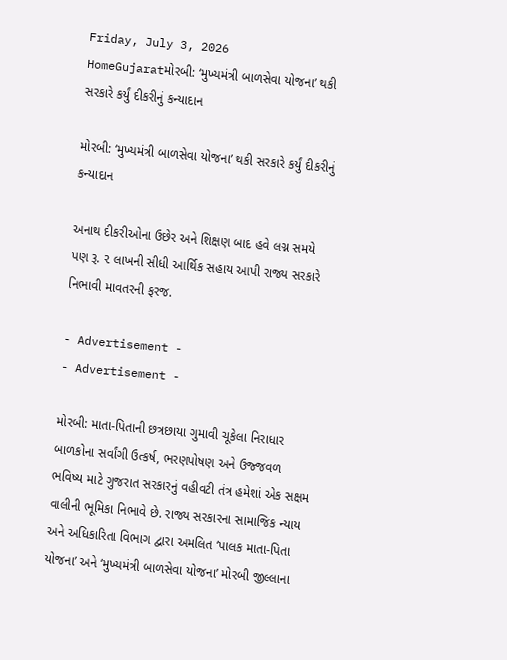Friday, July 3, 2026
HomeGujaratમોરબી: ‘મુખ્યમંત્રી બાળસેવા યોજના’ થકી સરકારે કર્યું દીકરીનું કન્યાદાન

મોરબી: ‘મુખ્યમંત્રી બાળસેવા યોજના’ થકી સરકારે કર્યું દીકરીનું કન્યાદાન

અનાથ દીકરીઓના ઉછેર અને શિક્ષણ બાદ હવે લગ્ન સમયે પણ રૂ. ૨ લાખની સીધી આર્થિક સહાય આપી રાજ્ય સરકારે નિભાવી માવતરની ફરજ.

- Advertisement -
- Advertisement -

મોરબી: માતા-પિતાની છત્રછાયા ગુમાવી ચૂકેલા નિરાધાર બાળકોના સર્વાંગી ઉત્કર્ષ, ભરણપોષણ અને ઉજ્જવળ ભવિષ્ય માટે ગુજરાત સરકારનું વહીવટી તંત્ર હમેશાં એક સક્ષમ વાલીની ભૂમિકા નિભાવે છે. રાજ્ય સરકારના સામાજિક ન્યાય અને અધિકારિતા વિભાગ દ્વારા અમલિત ‘પાલક માતા-પિતા યોજના’ અને ‘મુખ્યમંત્રી બાળસેવા યોજના’ મોરબી જીલ્લાના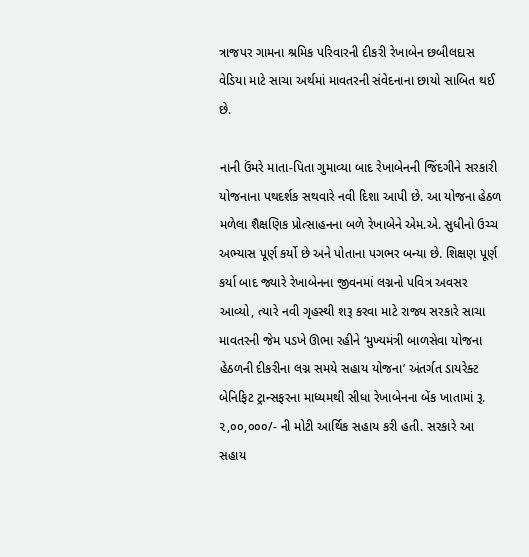ત્રાજપર ગામના શ્રમિક પરિવારની દીકરી રેખાબેન છબીલદાસ વેડિયા માટે સાચા અર્થમાં માવતરની સંવેદનાના છાયો સાબિત થઈ છે.

નાની ઉંમરે માતા-પિતા ગુમાવ્યા બાદ રેખાબેનની જિંદગીને સરકારી યોજનાના પથદર્શક સથવારે નવી દિશા આપી છે. આ યોજના હેઠળ મળેલા શૈક્ષણિક પ્રોત્સાહનના બળે રેખાબેને એમ.એ. સુધીનો ઉચ્ચ અભ્યાસ પૂર્ણ કર્યો છે અને પોતાના પગભર બન્યા છે. શિક્ષણ પૂર્ણ કર્યા બાદ જ્યારે રેખાબેનના જીવનમાં લગ્નનો પવિત્ર અવસર આવ્યો, ત્યારે નવી ગૃહસ્થી શરૂ કરવા માટે રાજ્ય સરકારે સાચા માવતરની જેમ પડખે ઊભા રહીને ‘મુખ્યમંત્રી બાળસેવા યોજના હેઠળની દીકરીના લગ્ન સમયે સહાય યોજના’ અંતર્ગત ડાયરેક્ટ બેનિફિટ ટ્રાન્સફરના માધ્યમથી સીધા રેખાબેનના બેંક ખાતામાં રૂ. ૨,૦૦,૦૦૦/- ની મોટી આર્થિક સહાય કરી હતી. સરકારે આ સહાય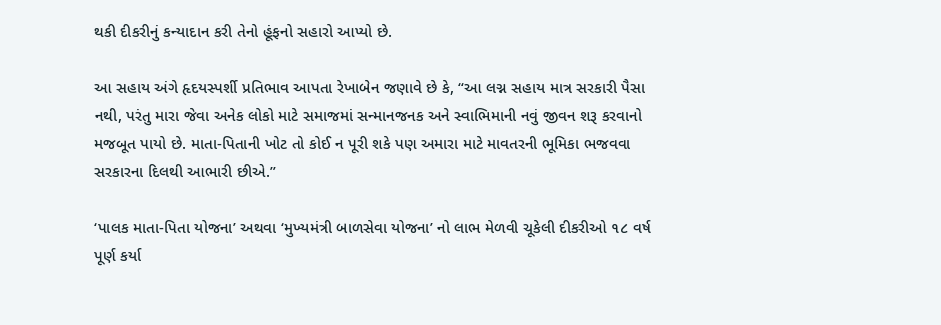થકી દીકરીનું કન્યાદાન કરી તેનો હૂંફનો સહારો આપ્યો છે.

આ સહાય અંગે હૃદયસ્પર્શી પ્રતિભાવ આપતા રેખાબેન જણાવે છે કે, “આ લગ્ન સહાય માત્ર સરકારી પૈસા નથી, પરંતુ મારા જેવા અનેક લોકો માટે સમાજમાં સન્માનજનક અને સ્વાભિમાની નવું જીવન શરૂ કરવાનો મજબૂત પાયો છે. માતા-પિતાની ખોટ તો કોઈ ન પૂરી શકે પણ અમારા માટે માવતરની ભૂમિકા ભજવવા સરકારના દિલથી આભારી છીએ.”

‘પાલક માતા-પિતા યોજના’ અથવા ‘મુખ્યમંત્રી બાળસેવા યોજના’ નો લાભ મેળવી ચૂકેલી દીકરીઓ ૧૮ વર્ષ પૂર્ણ કર્યા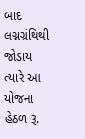બાદ લગ્નગ્રંથિથી જોડાય ત્યારે આ યોજના હેઠળ રૂ.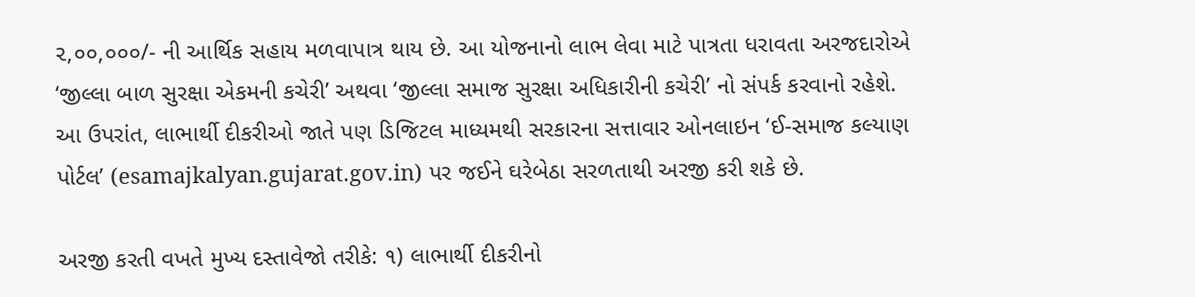૨,૦૦,૦૦૦/- ની આર્થિક સહાય મળવાપાત્ર થાય છે. આ યોજનાનો લાભ લેવા માટે પાત્રતા ધરાવતા અરજદારોએ ‘જીલ્લા બાળ સુરક્ષા એકમની કચેરી’ અથવા ‘જીલ્લા સમાજ સુરક્ષા અધિકારીની કચેરી’ નો સંપર્ક કરવાનો રહેશે. આ ઉપરાંત, લાભાર્થી દીકરીઓ જાતે પણ ડિજિટલ માધ્યમથી સરકારના સત્તાવાર ઓનલાઇન ‘ઈ-સમાજ કલ્યાણ પોર્ટલ’ (esamajkalyan.gujarat.gov.in) પર જઈને ઘરેબેઠા સરળતાથી અરજી કરી શકે છે.

અરજી કરતી વખતે મુખ્ય દસ્તાવેજો તરીકે: ૧) લાભાર્થી દીકરીનો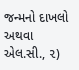જન્મનો દાખલો અથવા એલ.સી., ૨)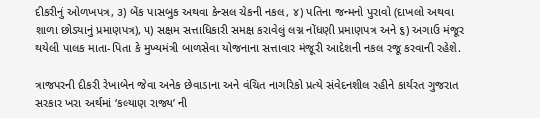દીકરીનું ઓળખપત્ર, ૩) બેંક પાસબુક અથવા કેન્સલ ચેકની નકલ, ૪) પતિના જન્મનો પુરાવો (દાખલો અથવા શાળા છોડ્યાનું પ્રમાણપત્ર), ૫) સક્ષમ સત્તાધિકારી સમક્ષ કરાવેલું લગ્ન નોંધણી પ્રમાણપત્ર અને ૬) અગાઉ મંજૂર થયેલી પાલક માતા-પિતા કે મુખ્યમંત્રી બાળસેવા યોજનાના સત્તાવાર મંજૂરી આદેશની નકલ રજૂ કરવાની રહેશે.

ત્રાજપરની દીકરી રેખાબેન જેવા અનેક છેવાડાના અને વંચિત નાગરિકો પ્રત્યે સંવેદનશીલ રહીને કાર્યરત ગુજરાત સરકાર ખરા અર્થમાં ‘કલ્યાણ રાજ્ય’ ની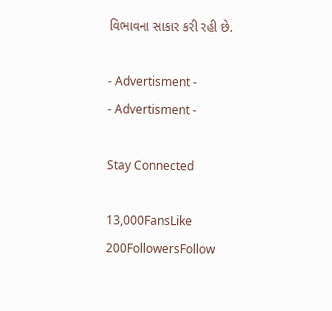વિભાવના સાકાર કરી રહી છે.

- Advertisment -
- Advertisment -

Stay Connected

13,000FansLike
200FollowersFollow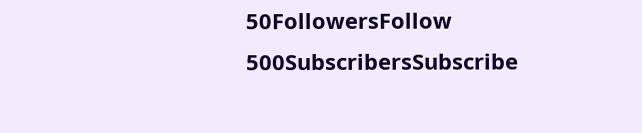50FollowersFollow
500SubscribersSubscribe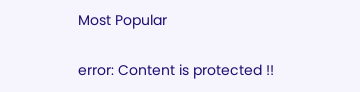Most Popular

error: Content is protected !!